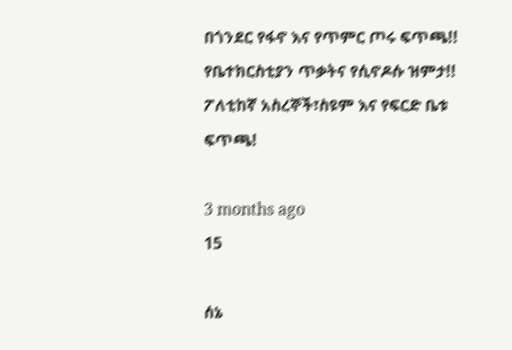በጎንደር የፋኖ እና የጥምር ጦሩ ፍጥጫ!! የቤተክርስቲያን ጥቃትና የሲኖዶሱ ዝምታ!! ፖለቲከኛ አስረኞች፣ስዩም እና የፍርድ ቤቱ ፍጥጫ!

3 months ago
15

ሰኔ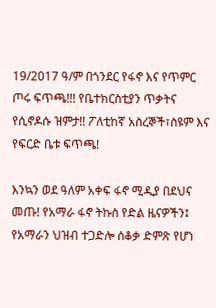19/2017 ዓ/ም በጎንደር የፋኖ እና የጥምር ጦሩ ፍጥጫ!!! የቤተክርስቲያን ጥቃትና የሲኖዶሱ ዝምታ!! ፖለቲከኛ አስረኞች፣ስዩም እና የፍርድ ቤቱ ፍጥጫ!

እንኳን ወደ ዓለም አቀፍ ፋኖ ሚዲያ በደህና መጡ! የአማራ ፋኖ ትኩስ የድል ዜናዎችን፤ የአማራን ህዝብ ተጋድሎ ሰቆቃ ድምጽ የሆነ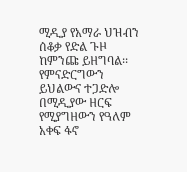ሚዲያ የአማራ ህዝብን ሰቆቃ የድል ጉዞ ከምንጩ ይዘግባል፡፡ የምናድርግውን ይህልውና ተጋድሎ በሚዲያው ዘርፍ የሚያግዘውን የዓለም አቀፍ ፋኖ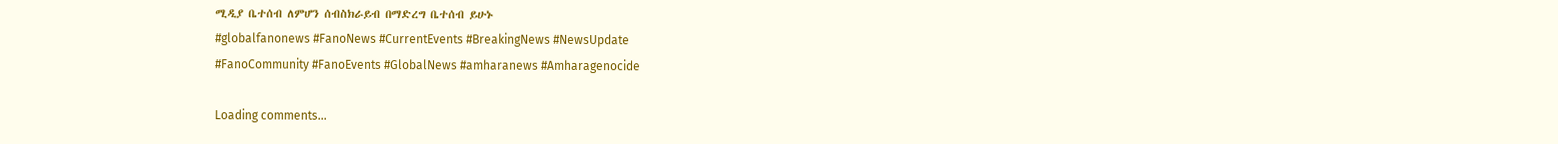ሚዲያ ቤተሰብ ለምሆን ሰብስክራይብ በማድረግ ቤተሰብ ይሁኑ
#globalfanonews #FanoNews #CurrentEvents #BreakingNews #NewsUpdate
#FanoCommunity #FanoEvents #GlobalNews #amharanews #Amharagenocide

Loading comments...